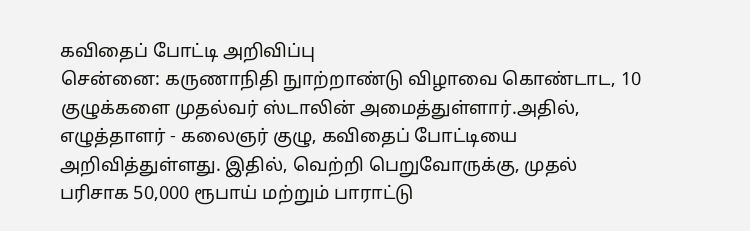கவிதைப் போட்டி அறிவிப்பு
சென்னை: கருணாநிதி நுாற்றாண்டு விழாவை கொண்டாட, 10 குழுக்களை முதல்வர் ஸ்டாலின் அமைத்துள்ளார்.அதில், எழுத்தாளர் - கலைஞர் குழு, கவிதைப் போட்டியை அறிவித்துள்ளது. இதில், வெற்றி பெறுவோருக்கு, முதல் பரிசாக 50,000 ரூபாய் மற்றும் பாராட்டு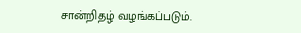சான்றிதழ் வழங்கப்படும்.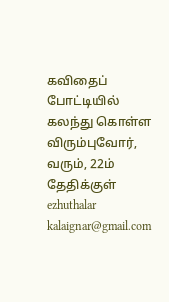கவிதைப் போட்டியில் கலந்து கொள்ள விரும்புவோர், வரும், 22ம் தேதிக்குள் ezhuthalar kalaignar@gmail.com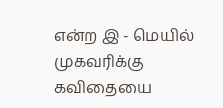என்ற இ - மெயில் முகவரிக்கு கவிதையை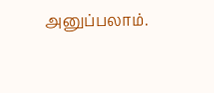அனுப்பலாம்.